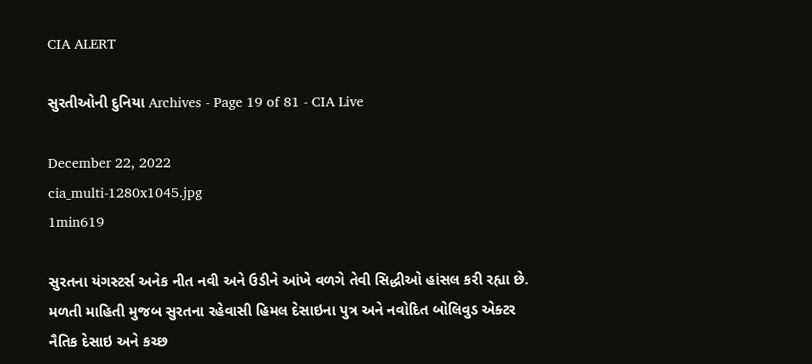CIA ALERT

સુરતીઓની દુનિયા Archives - Page 19 of 81 - CIA Live

December 22, 2022
cia_multi-1280x1045.jpg
1min619

સુરતના યંગસ્ટર્સ અનેક નીત નવી અને ઉડીને આંખે વળગે તેવી સિદ્ધીઓ હાંસલ કરી રહ્યા છે. મળતી માહિતી મુજબ સુરતના રહેવાસી હિમલ દેસાઇના પુત્ર અને નવોદિત બોલિવુડ એક્ટર નૈતિક દેસાઇ અને કચ્છ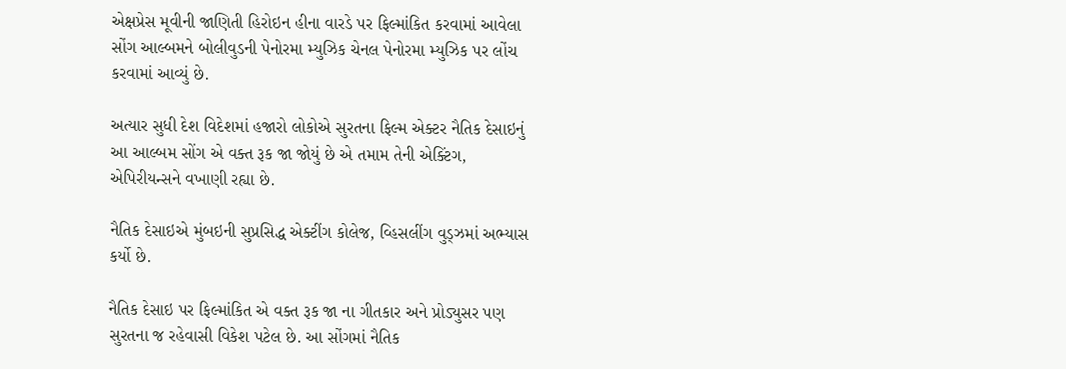એક્ષપ્રેસ મૂવીની જાણિતી હિરોઇન હીના વારડે પર ફિલ્માંકિત કરવામાં આવેલા સોંગ આલ્બમને બોલીવુડની પેનોરમા મ્યુઝિક ચેનલ પેનોરમા મ્યુઝિક પર લોંચ કરવામાં આવ્યું છે.

અત્યાર સુધી દેશ વિદેશમાં હજારો લોકોએ સુરતના ફિલ્મ એક્ટર નૈતિક દેસાઇનું આ આલ્બમ સોંગ એ વક્ત રૂક જા જોયું છે એ તમામ તેની એક્ટિંગ, એપિરીયન્સને વખાણી રહ્યા છે.

નૈતિક દેસાઇએ મુંબઇની સુપ્રસિદ્ધ એક્ટીંગ કોલેજ, વ્હિસલીંગ વુડ્ઝમાં અભ્યાસ કર્યો છે.

નૈતિક દેસાઇ પર ફિલ્માંકિત એ વક્ત રૂક જા ના ગીતકાર અને પ્રોડ્યુસર પણ સુરતના જ રહેવાસી વિકેશ પટેલ છે. આ સોંગમાં નૈતિક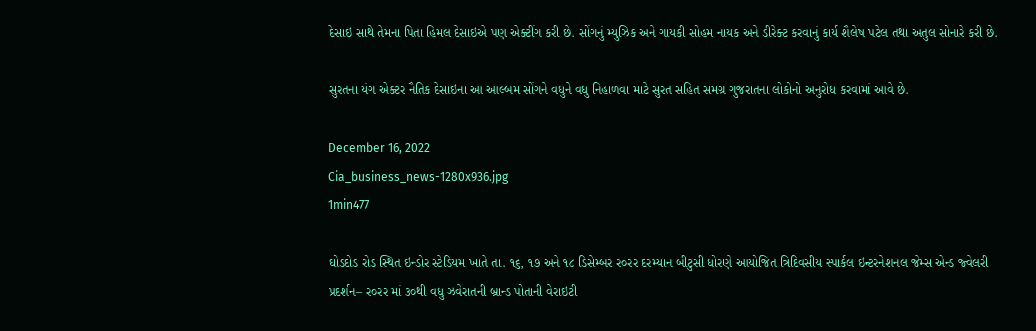દેસાઇ સાથે તેમના પિતા હિમલ દેસાઇએ પણ એક્ટીંગ કરી છે. સોંગનું મ્યુઝિક અને ગાયકી સોહમ નાયક અને ડીરેક્ટ કરવાનું કાર્ય શૈલેષ પટેલ તથા અતુલ સોનારે કરી છે.

સુરતના યંગ એક્ટર નૈતિક દેસાઇના આ આલ્બમ સોંગને વધુને વધુ નિહાળવા માટે સુરત સહિત સમગ્ર ગુજરાતના લોકોનો અનુરોધ કરવામાં આવે છે.

December 16, 2022
Cia_business_news-1280x936.jpg
1min477

ઘોડદોડ રોડ સ્થિત ઇન્ડોર સ્ટેડિયમ ખાતે તા. ૧૬, ૧૭ અને ૧૮ ડિસેમ્બર ર૦રર દરમ્યાન બીટુસી ધોરણે આયોજિત ત્રિદિવસીય સ્પાર્કલ ઇન્ટરનેશનલ જેમ્સ એન્ડ જ્વેલરી પ્રદર્શન– ર૦રર માં ૩૦થી વધુ ઝવેરાતની બ્રાન્ડ પોતાની વેરાઇટી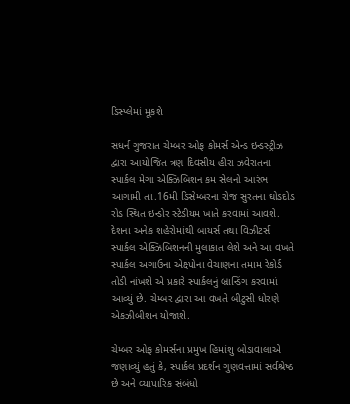ડિસ્પ્લેમાં મૂકશે

સધર્ન ગુજરાત ચેમ્બર ઓફ કોમર્સ એન્ડ ઇન્ડસ્ટ્રીઝ દ્વારા આયોજિત ત્રણ દિવસીય હીરા ઝવેરાતના સ્પાર્કલ મેગા એક્ઝિબિશન કમ સેલનો આરંભ આગામી તા.16મી ડિસેમ્બરના રોજ સુરતના ઘોડદોડ રોડ સ્થિત ઇન્ડોર સ્ટેડીયમ ખાતે કરવામાં આવશે. દેશના અનેક શહેરોમાંથી બાયર્સ તથા વિઝીટર્સ સ્પાર્કલ એક્ઝિબિશનની મુલાકાત લેશે અને આ વખતે સ્પાર્કલ અગાઉના એક્ષ્પોના વેચાણના તમામ રેકોર્ડ તોડી નાંખશે એ પ્રકારે સ્પાર્કલનું બ્રાન્ડિંગ કરવામાં આવ્યું છે. ચેમ્બર દ્વારા આ વખતે બીટુસી ધોરણે એકઝીબીશન યોજાશે.

ચેમ્બર ઓફ કોમર્સના પ્રમુખ હિમાંશુ બોડાવાલાએ જણાવ્યું હતું કે, સ્પાર્કલ પ્રદર્શન ગુણવત્તામાં સર્વશ્રેષ્ઠ છે અને વ્યાપારિક સંબંધો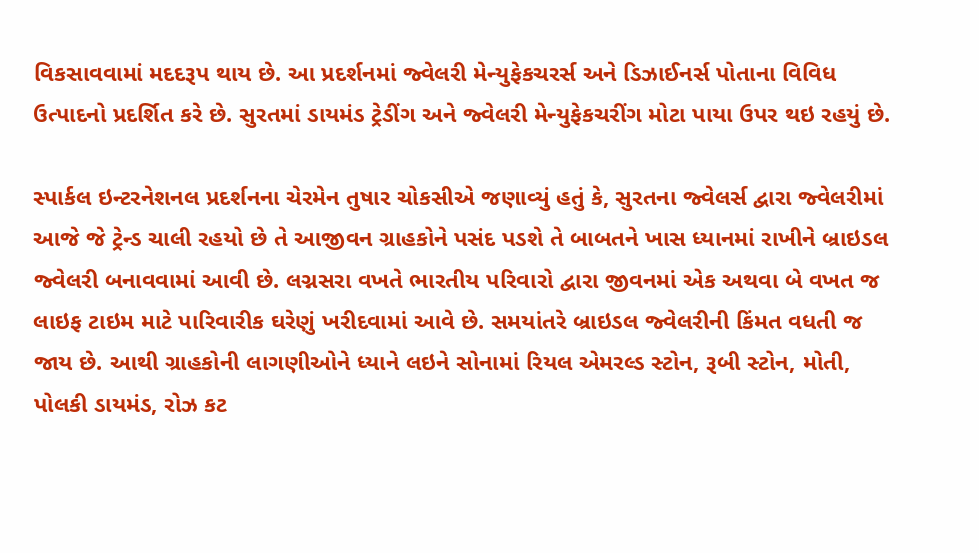વિકસાવવામાં મદદરૂપ થાય છે. આ પ્રદર્શનમાં જ્વેલરી મેન્યુફેકચરર્સ અને ડિઝાઈનર્સ પોતાના વિવિધ ઉત્પાદનો પ્રદર્શિત કરે છે. સુરતમાં ડાયમંડ ટ્રેડીંગ અને જ્વેલરી મેન્યુફેકચરીંગ મોટા પાયા ઉપર થઇ રહયું છે.

સ્પાર્કલ ઇન્ટરનેશનલ પ્રદર્શનના ચેરમેન તુષાર ચોકસીએ જણાવ્યું હતું કે, સુરતના જ્વેલર્સ દ્વારા જ્વેલરીમાં આજે જે ટ્રેન્ડ ચાલી રહયો છે તે આજીવન ગ્રાહકોને પસંદ પડશે તે બાબતને ખાસ ધ્યાનમાં રાખીને બ્રાઇડલ જ્વેલરી બનાવવામાં આવી છે. લગ્નસરા વખતે ભારતીય પરિવારો દ્વારા જીવનમાં એક અથવા બે વખત જ લાઇફ ટાઇમ માટે પારિવારીક ઘરેણું ખરીદવામાં આવે છે. સમયાંતરે બ્રાઇડલ જ્વેલરીની કિંમત વધતી જ જાય છે. આથી ગ્રાહકોની લાગણીઓને ધ્યાને લઇને સોનામાં રિયલ એમરલ્ડ સ્ટોન, રૂબી સ્ટોન, મોતી, પોલકી ડાયમંડ, રોઝ કટ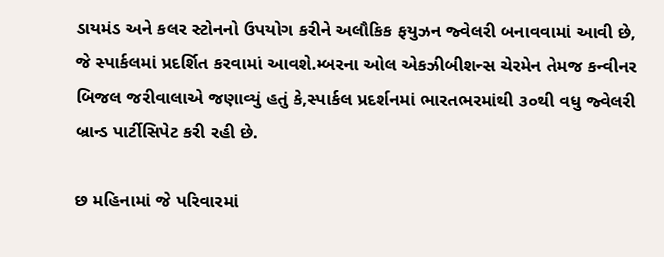ડાયમંડ અને કલર સ્ટોનનો ઉપયોગ કરીને અલૌકિક ફયુઝન જ્વેલરી બનાવવામાં આવી છે, જે સ્પાર્કલમાં પ્રદર્શિત કરવામાં આવશે.મ્બરના ઓલ એકઝીબીશન્સ ચેરમેન તેમજ કન્વીનર બિજલ જરીવાલાએ જણાવ્યું હતું કે,સ્પાર્કલ પ્રદર્શનમાં ભારતભરમાંથી ૩૦થી વધુ જ્વેલરી બ્રાન્ડ પાર્ટીસિપેટ કરી રહી છે.

છ મહિનામાં જે પરિવારમાં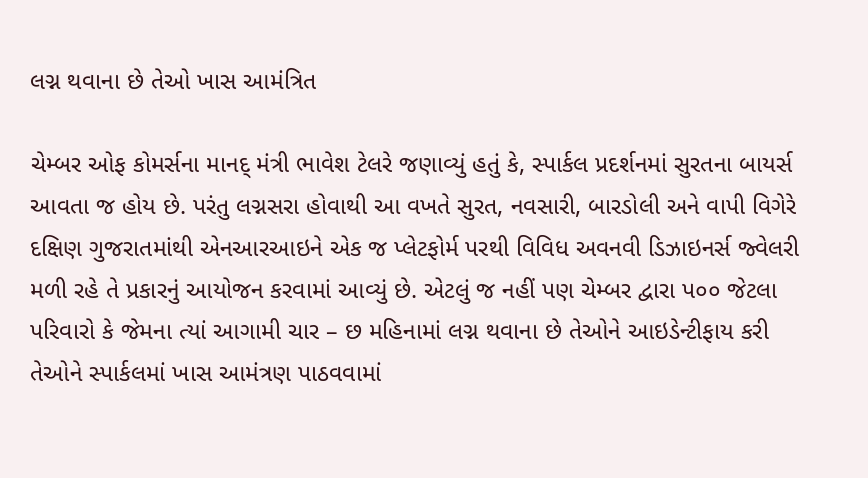લગ્ન થવાના છે તેઓ ખાસ આમંત્રિત

ચેમ્બર ઓફ કોમર્સના માનદ્‌ મંત્રી ભાવેશ ટેલરે જણાવ્યું હતું કે, સ્પાર્કલ પ્રદર્શનમાં સુરતના બાયર્સ આવતા જ હોય છે. પરંતુ લગ્નસરા હોવાથી આ વખતે સુરત, નવસારી, બારડોલી અને વાપી વિગેરે દક્ષિણ ગુજરાતમાંથી એનઆરઆઇને એક જ પ્લેટફોર્મ પરથી વિવિધ અવનવી ડિઝાઇનર્સ જ્વેલરી મળી રહે તે પ્રકારનું આયોજન કરવામાં આવ્યું છે. એટલું જ નહીં પણ ચેમ્બર દ્વારા પ૦૦ જેટલા પરિવારો કે જેમના ત્યાં આગામી ચાર – છ મહિનામાં લગ્ન થવાના છે તેઓને આઇડેન્ટીફાય કરી તેઓને સ્પાર્કલમાં ખાસ આમંત્રણ પાઠવવામાં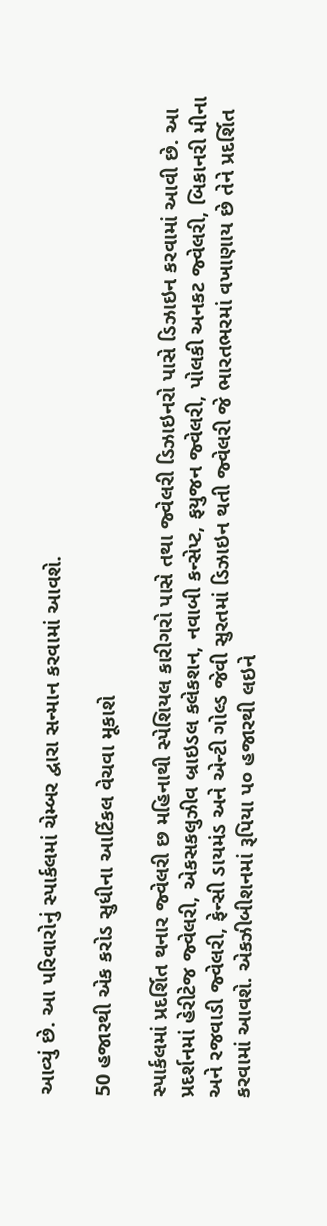આવ્યું છે. આ પરિવારોનું સ્પાર્કલમાં ચેમ્બર દ્વારા સન્માન કરવામાં આવશે.

50 હજારથી એક કરોડ સુધીના આર્ટિકલ વેચવા મૂકાશે

સ્પાર્કલમાં પ્રદર્શિત થનાર જ્વેલરી છ મહિનાથી સ્પેશિયલ કારીગરો પાસે તથા જ્વેલરી ડિઝાઇનરો પાસે ડિઝાઇન કરવામાં આવી છે. આ પ્રદર્શનમાં હેરીટેજ જ્વેલરી, એકસકલુઝીવ બ્રાઇડલ કલેકશન, નવાબી કન્સેપ્ટ, ફયુજન જ્વેલરી, પોલકી અનકટ જ્વેલરી, બિકાનરી મીના અને રજવાડી જ્વેલરી, ફેન્સી ડાયમંડ અને એન્ટી ગોલ્ડ જેવી સુરતમાં ડિઝાઇન થતી જ્વેલરી જે ભારતભરમાં વખાણાય છે તેને પ્રદર્શિત કરવામાં આવશે. એકઝીબીશનમાં રૂપિયા પ૦ હજારથી લઇને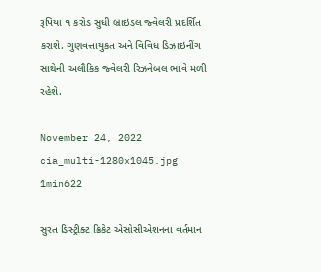રૂપિયા ૧ કરોડ સુધી બ્રાઇડલ જ્વેલરી પ્રદર્શિત કરાશે. ગુણવત્તાયુકત અને વિવિધ ડિઝાઇનીંગ સાથેની અલૌકિક જ્વેલરી રિઝનેબલ ભાવે મળી રહેશે.

November 24, 2022
cia_multi-1280x1045.jpg
1min622

સુરત ડિસ્ટ્રીક્ટ ક્રિકેટ એસોસીએશનના વર્તમાન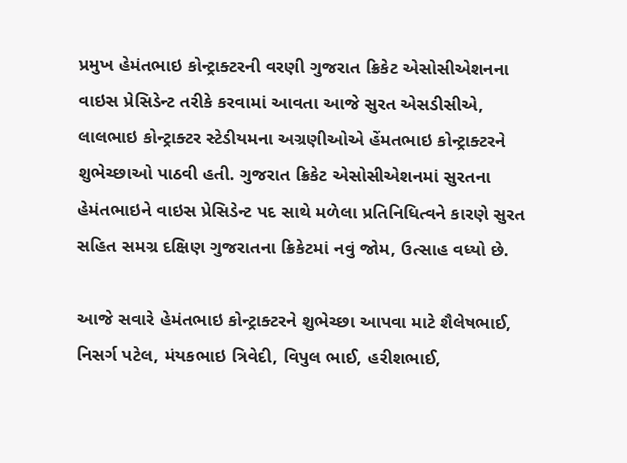પ્રમુખ હેમંતભાઇ કોન્ટ્રાક્ટરની વરણી ગુજરાત ક્રિકેટ એસોસીએશનના વાઇસ પ્રેસિડેન્ટ તરીકે કરવામાં આવતા આજે સુરત એસડીસીએ, લાલભાઇ કોન્ટ્રાક્ટર સ્ટેડીયમના અગ્રણીઓએ હેંમતભાઇ કોન્ટ્રાક્ટરને શુભેચ્છાઓ પાઠવી હતી. ગુજરાત ક્રિકેટ એસોસીએશનમાં સુરતના હેમંતભાઇને વાઇસ પ્રેસિડેન્ટ પદ સાથે મળેલા પ્રતિનિધિત્વને કારણે સુરત સહિત સમગ્ર દક્ષિણ ગુજરાતના ક્રિકેટમાં નવું જોમ, ઉત્સાહ વધ્યો છે.

આજે સવારે હેમંતભાઇ કોન્ટ્રાક્ટરને શુભેચ્છા આપવા માટે શૈલેષભાઈ, નિસર્ગ પટેલ, મંયકભાઇ ત્રિવેદી, વિપુલ ભાઈ, હરીશભાઈ,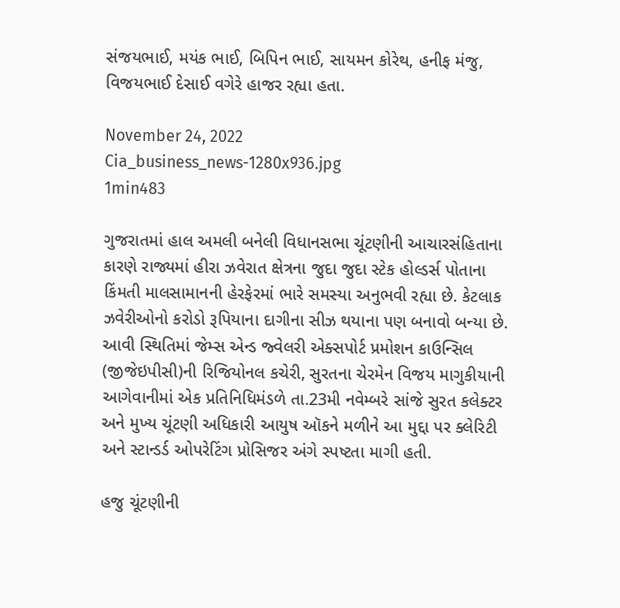સંજયભાઈ, મયંક ભાઈ, બિપિન ભાઈ, સાયમન કોરેથ, હનીફ મંજુ, વિજયભાઈ દેસાઈ વગેરે હાજર રહ્યા હતા.

November 24, 2022
Cia_business_news-1280x936.jpg
1min483

ગુજરાતમાં હાલ અમલી બનેલી વિધાનસભા ચૂંટણીની આચારસંહિતાના કારણે રાજ્યમાં હીરા ઝવેરાત ક્ષેત્રના જુદા જુદા સ્ટેક હોલ્ડર્સ પોતાના કિંમતી માલસામાનની હેરફેરમાં ભારે સમસ્યા અનુભવી રહ્યા છે. કેટલાક ઝવેરીઓનો કરોડો રૂપિયાના દાગીના સીઝ થયાના પણ બનાવો બન્યા છે. આવી સ્થિતિમાં જેમ્સ એન્ડ જ્વેલરી એક્સપોર્ટ પ્રમોશન કાઉન્સિલ (જીજેઇપીસી)ની રિજિયોનલ કચેરી, સુરતના ચેરમેન વિજય માગુકીયાની આગેવાનીમાં એક પ્રતિનિધિમંડળે તા.23મી નવેમ્બરે સાંજે સુરત કલેક્ટર અને મુખ્ય ચૂંટણી અધિકારી આયુષ ઑકને મળીને આ મુદ્દા પર ક્લેરિટી અને સ્ટાન્ડર્ડ ઓપરેટિંગ પ્રોસિજર અંગે સ્પષ્ટતા માગી હતી.

હજુ ચૂંટણીની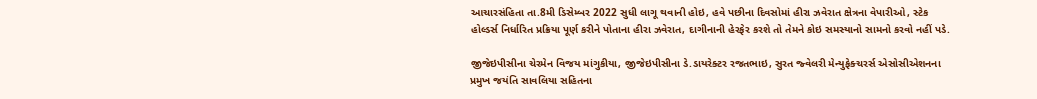આચારસંહિતા તા.8મી ડિસેમ્બર 2022 સુધી લાગૂ થવાની હોઇ, હવે પછીના દિવસોમાં હીરા ઝવેરાત ક્ષેત્રના વેપારીઓ, સ્ટેક હોલ્ડર્સ નિર્ધારિત પ્રક્રિયા પૂર્ણ કરીને પોતાના હીરા ઝવેરાત, દાગીનાની હેરફેર કરશે તો તેમને કોઇ સમસ્યાનો સામનો કરવો નહીં પડે.

જીજેઇપીસીના ચેરમેન વિજય માંગુકીયા, જીજેઇપીસીના ડે.ડાયરેક્ટર રજતભાઇ, સુરત જ્વેલરી મેન્યુફેક્ચરર્સ એસોસીએશનના પ્રમુખ જયંતિ સાવલિયા સહિતના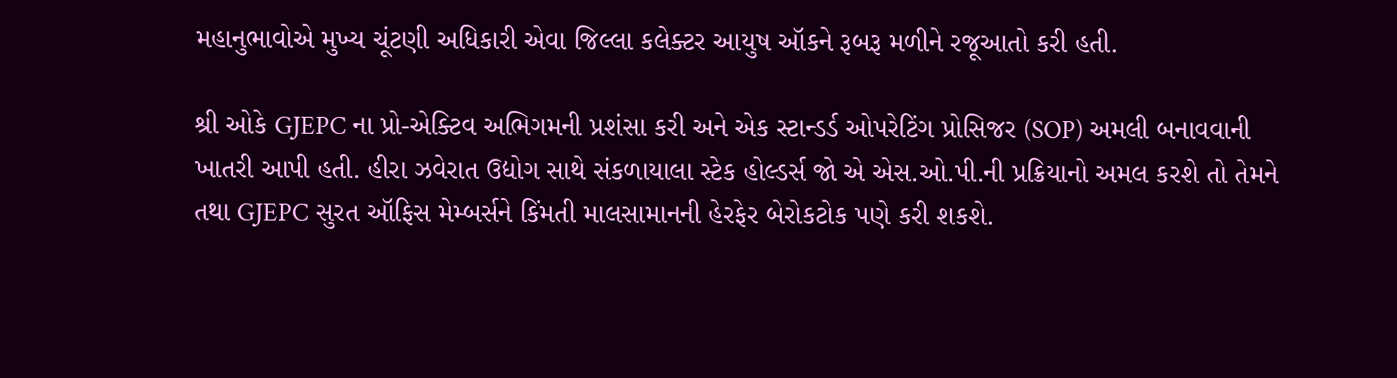મહાનુભાવોએ મુખ્ય ચૂંટણી અધિકારી એવા જિલ્લા કલેક્ટર આયુષ ઑકને રૂબરૂ મળીને રજૂઆતો કરી હતી.

શ્રી ઓકે GJEPC ના પ્રો-એક્ટિવ અભિગમની પ્રશંસા કરી અને એક સ્ટાન્ડર્ડ ઓપરેટિંગ પ્રોસિજર (SOP) અમલી બનાવવાની ખાતરી આપી હતી. હીરા ઝવેરાત ઉદ્યોગ સાથે સંકળાયાલા સ્ટેક હોલ્ડર્સ જો એ એસ.ઓ.પી.ની પ્રક્રિયાનો અમલ કરશે તો તેમને તથા GJEPC સુરત ઑફિસ મેમ્બર્સને કિંમતી માલસામાનની હેરફેર બેરોકટોક પણે કરી શકશે.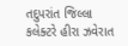તદુપરાંત જિલ્લા કલેક્ટરે હીરા ઝવેરાત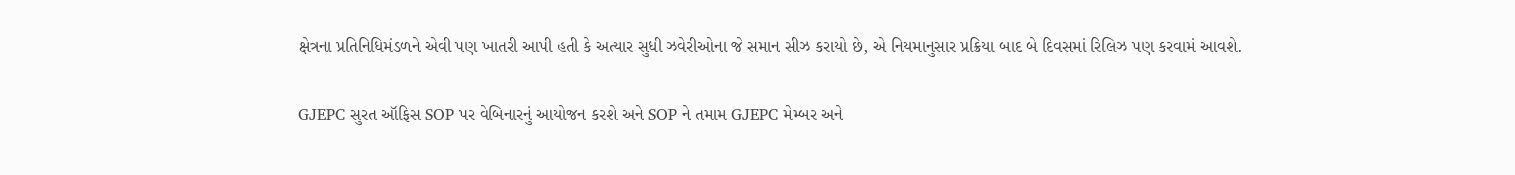ક્ષેત્રના પ્રતિનિધિમંડળને એવી પણ ખાતરી આપી હતી કે અત્યાર સુધી ઝવેરીઓના જે સમાન સીઝ કરાયો છે, એ નિયમાનુસાર પ્રક્રિયા બાદ બે દિવસમાં રિલિઝ પણ કરવામં આવશે.

GJEPC સુરત ઑફિસ SOP પર વેબિનારનું આયોજન કરશે અને SOP ને તમામ GJEPC મેમ્બર અને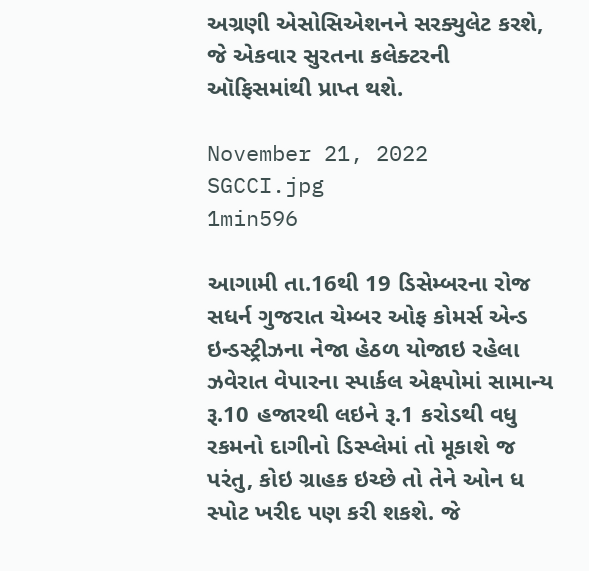અગ્રણી એસોસિએશનને સરક્યુલેટ કરશે, જે એકવાર સુરતના કલેક્ટરની ઑફિસમાંથી પ્રાપ્ત થશે.

November 21, 2022
SGCCI.jpg
1min596

આગામી તા.16થી 19 ડિસેમ્બરના રોજ સધર્ન ગુજરાત ચેમ્બર ઓફ કોમર્સ એન્ડ ઇન્ડસ્ટ્રીઝના નેજા હેઠળ યોજાઇ રહેલા ઝવેરાત વેપારના સ્પાર્કલ એક્ષ્પોમાં સામાન્ય રૂ.10 હજારથી લઇને રૂ.1 કરોડથી વધુ રકમનો દાગીનો ડિસ્પ્લેમાં તો મૂકાશે જ પરંતુ, કોઇ ગ્રાહક ઇચ્છે તો તેને ઓન ધ સ્પોટ ખરીદ પણ કરી શકશે. જે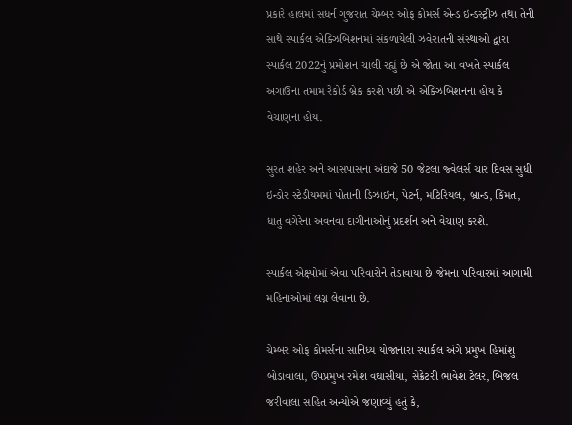પ્રકારે હાલમાં સધર્ન ગુજરાત ચેમ્બર ઓફ કોમર્સ એન્ડ ઇન્ડસ્ટ્રીઝ તથા તેની સાથે સ્પાર્કલ એક્ઝિબિશનમાં સંકળાયેલી ઝવેરાતની સંસ્થાઓ દ્વારા સ્પાર્કલ 2022નું પ્રમોશન ચાલી રહ્યું છે એ જોતા આ વખતે સ્પાર્કલ અગાઉના તમામ રેકોર્ડ બ્રેક કરશે પછી એ એક્ઝિબિશનના હોય કે વેચાણના હોય.

સુરત શહેર અને આસપાસના અંદાજે 50 જેટલા જ્વેલર્સ ચાર દિવસ સુધી ઇન્ડોર સ્ટેડીયમમાં પોતાની ડિઝાઇન, પેટર્ન, મટિરિયલ, બ્રાન્ડ, કિંમત, ધાતુ વગેરેના અવનવા દાગીનાઓનું પ્રદર્શન અને વેચાણ કરશે.

સ્પાર્કલ એક્ષ્પોમાં એવા પરિવારોને તેડાવાયા છે જેમના પરિવારમાં આગામી મહિનાઓમાં લગ્ન લેવાના છે.

ચેમ્બર ઓફ કોમર્સના સાનિધ્ય યોજાનારા સ્પાર્કલ અંગે પ્રમુખ હિમાંશુ બોડાવાલા, ઉપપ્રમુખ રમેશ વઘાસીયા, સેક્રેટરી ભાવેશ ટેલર, બિજલ જરીવાલા સહિત અન્યોએ જણાવ્યું હતું કે,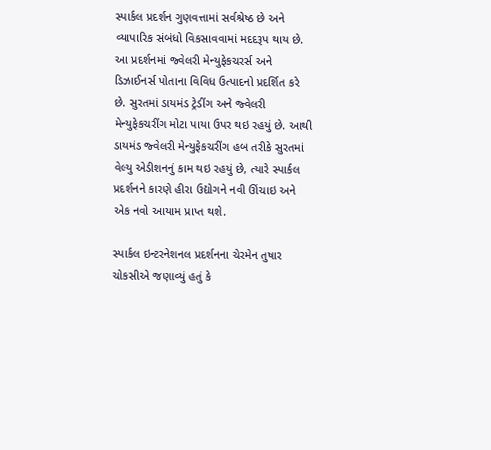સ્પાર્કલ પ્રદર્શન ગુણવત્તામાં સર્વશ્રેષ્ઠ છે અને વ્યાપારિક સંબંધો વિકસાવવામાં મદદરૂપ થાય છે. આ પ્રદર્શનમાં જ્વેલરી મેન્યુફેકચરર્સ અને ડિઝાઈનર્સ પોતાના વિવિધ ઉત્પાદનો પ્રદર્શિત કરે છે. સુરતમાં ડાયમંડ ટ્રેડીંગ અને જ્વેલરી મેન્યુફેકચરીંગ મોટા પાયા ઉપર થઇ રહયું છે. આથી ડાયમંડ જ્વેલરી મેન્યુફેકચરીંગ હબ તરીકે સુરતમાં વેલ્યુ એડીશનનું કામ થઇ રહયું છે, ત્યારે સ્પાર્કલ પ્રદર્શનને કારણે હીરા ઉદ્યોગને નવી ઊંચાઇ અને એક નવો આયામ પ્રાપ્ત થશે.

સ્પાર્કલ ઇન્ટરનેશનલ પ્રદર્શનના ચેરમેન તુષાર ચોકસીએ જણાવ્યું હતું કે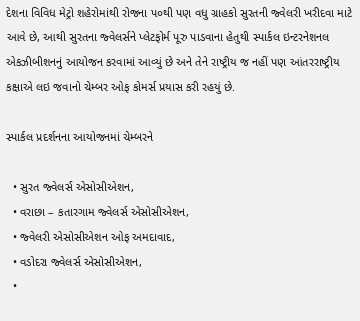દેશના વિવિધ મેટ્રો શહેરોમાંથી રોજના પ૦થી પણ વધુ ગ્રાહકો સુરતની જ્વેલરી ખરીદવા માટે આવે છે, આથી સુરતના જ્વેલર્સને પ્લેટફોર્મ પૂરુ પાડવાના હેતુથી સ્પાર્કલ ઇન્ટરનેશનલ એકઝીબીશનનું આયોજન કરવામાં આવ્યું છે અને તેને રાષ્ટ્રીય જ નહીં પણ આંતરરાષ્ટ્રીય કક્ષાએ લઇ જવાનો ચેમ્બર ઓફ કોમર્સ પ્રયાસ કરી રહયું છે.

સ્પાર્કલ પ્રદર્શનના આયોજનમાં ચેમ્બરને

  • સુરત જ્વેલર્સ એસોસીએશન,
  • વરાછા – કતારગામ જ્વેલર્સ એસોસીએશન,
  • જ્વેલરી એસોસીએશન ઓફ અમદાવાદ,
  • વડોદરા જ્વેલર્સ એસોસીએશન,
  •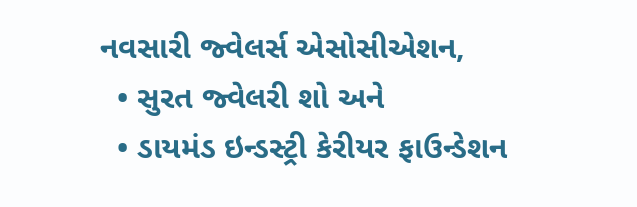નવસારી જ્વેલર્સ એસોસીએશન,
  • સુરત જ્વેલરી શો અને
  • ડાયમંડ ઇન્ડસ્ટ્રી કેરીયર ફાઉન્ડેશન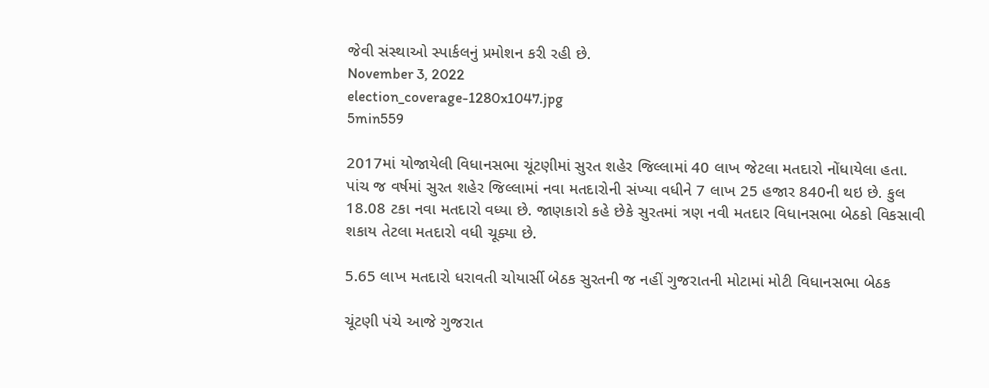જેવી સંસ્થાઓ સ્પાર્કલનું પ્રમોશન કરી રહી છે.
November 3, 2022
election_coverage-1280x1047.jpg
5min559

2017માં યોજાયેલી વિધાનસભા ચૂંટણીમાં સુરત શહેર જિલ્લામાં 40 લાખ જેટલા મતદારો નોંધાયેલા હતા. પાંચ જ વર્ષમાં સુરત શહેર જિલ્લામાં નવા મતદારોની સંખ્યા વધીને 7 લાખ 25 હજાર 840ની થઇ છે. કુલ 18.08 ટકા નવા મતદારો વધ્યા છે. જાણકારો કહે છેકે સુરતમાં ત્રણ નવી મતદાર વિધાનસભા બેઠકો વિકસાવી શકાય તેટલા મતદારો વધી ચૂક્યા છે.

5.65 લાખ મતદારો ધરાવતી ચોયાર્સી બેઠક સુરતની જ નહીં ગુજરાતની મોટામાં મોટી વિધાનસભા બેઠક

ચૂંટણી પંચે આજે ગુજરાત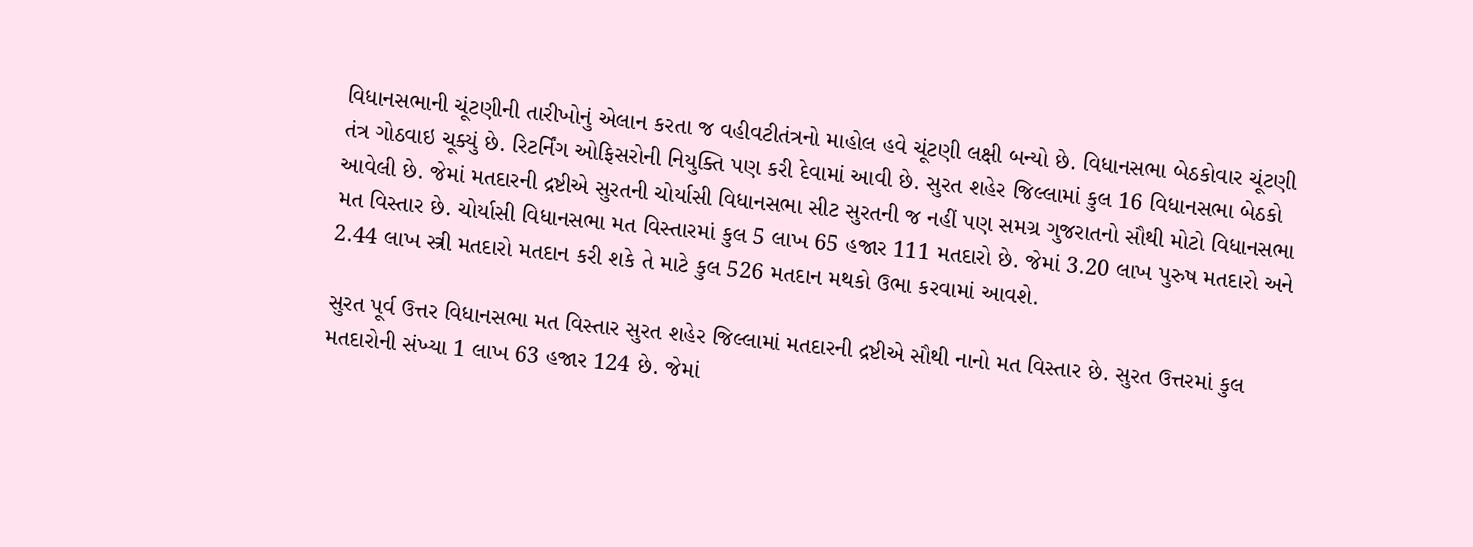વિધાનસભાની ચૂંટણીની તારીખોનું એલાન કરતા જ વહીવટીતંત્રનો માહોલ હવે ચૂંટણી લક્ષી બન્યો છે. વિધાનસભા બેઠકોવાર ચૂંટણી તંત્ર ગોઠવાઇ ચૂક્યું છે. રિટર્નિંગ ઓફિસરોની નિયુક્તિ પણ કરી દેવામાં આવી છે. સુરત શહેર જિલ્લામાં કુલ 16 વિધાનસભા બેઠકો આવેલી છે. જેમાં મતદારની દ્રષ્ટીએ સુરતની ચોર્યાસી વિધાનસભા સીટ સુરતની જ નહીં પણ સમગ્ર ગુજરાતનો સૌથી મોટો વિધાનસભા મત વિસ્તાર છે. ચોર્યાસી વિધાનસભા મત વિસ્તારમાં કુલ 5 લાખ 65 હજાર 111 મતદારો છે. જેમાં 3.20 લાખ પુરુષ મતદારો અને 2.44 લાખ સ્ત્રી મતદારો મતદાન કરી શકે તે માટે કુલ 526 મતદાન મથકો ઉભા કરવામાં આવશે.

સુરત પૂર્વ ઉત્તર વિધાનસભા મત વિસ્તાર સુરત શહેર જિલ્લામાં મતદારની દ્રષ્ટીએ સૌથી નાનો મત વિસ્તાર છે. સુરત ઉત્તરમાં કુલ મતદારોની સંખ્યા 1 લાખ 63 હજાર 124 છે. જેમાં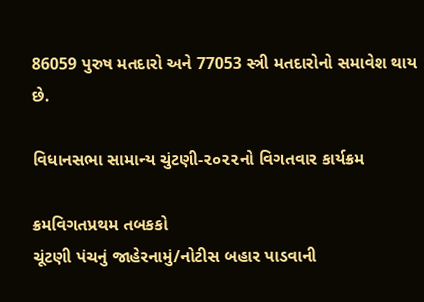86059 પુરુષ મતદારો અને 77053 સ્ત્રી મતદારોનો સમાવેશ થાય છે.

વિધાનસભા સામાન્ય ચુંટણી-૨૦૨૨નો વિગતવાર કાર્યક્રમ

ક્રમવિગતપ્રથમ તબકકો
ચૂંટણી પંચનું જાહેરનામું/નોટીસ બહાર પાડવાની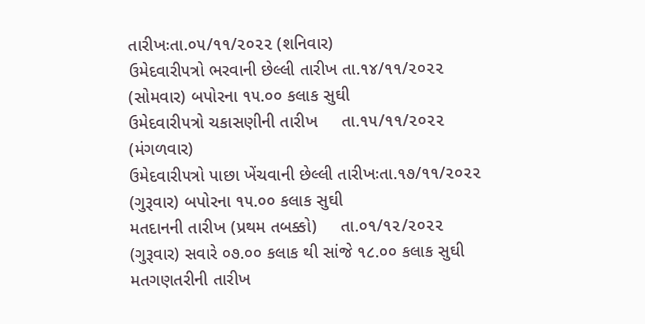તારીખઃતા.૦૫/૧૧/૨૦૨૨ (શનિવાર)
ઉમેદવારી૫ત્રો ભરવાની છેલ્‍લી તારીખ તા.૧૪/૧૧/૨૦૨૨ (સોમવાર) બપોરના ૧૫.૦૦ કલાક સુઘી
ઉમેદવારી૫ત્રો ચકાસણીની તારીખ     તા.૧૫/૧૧/૨૦૨૨ (મંગળવાર)
ઉમેદવારી૫ત્રો પાછા ખેંચવાની છેલ્‍લી તારીખઃતા.૧૭/૧૧/૨૦૨૨ (ગુરૂવાર) બપોરના ૧૫.૦૦ કલાક સુઘી
મતદાનની તારીખ (પ્રથમ તબક્કો)     તા.૦૧/૧૨/૨૦૨૨ (ગુરૂવાર) સવારે ૦૭.૦૦ કલાક થી સાંજે ૧૮.૦૦ કલાક સુઘી
મતગણતરીની તારીખ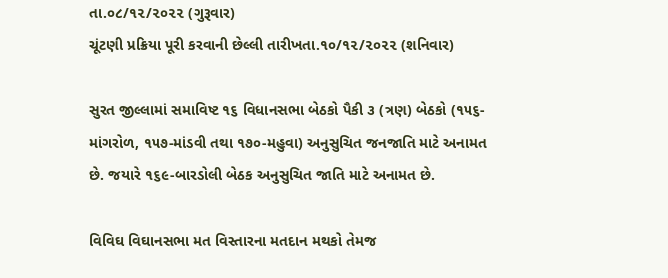તા.૦૮/૧૨/૨૦૨૨ (ગુરૂવાર)
ચૂંટણી પ્રક્રિયા પૂરી કરવાની છેલ્‍લી તારીખતા.૧૦/૧૨/૨૦૨૨ (શનિવાર)

સુરત જીલ્લામાં સમાવિષ્ટ ૧૬ વિધાનસભા બેઠકો પૈકી ૩ (ત્રણ) બેઠકો (૧૫૬-માંગરોળ, ૧૫૭-માંડવી તથા ૧૭૦-મહુવા) અનુસુચિત જનજાતિ માટે અનામત છે. જયારે ૧૬૯-બારડોલી બેઠક અનુસુચિત જાતિ માટે અનામત છે.

વિવિઘ વિઘાનસભા મત વિસ્તારના મતદાન મથકો તેમજ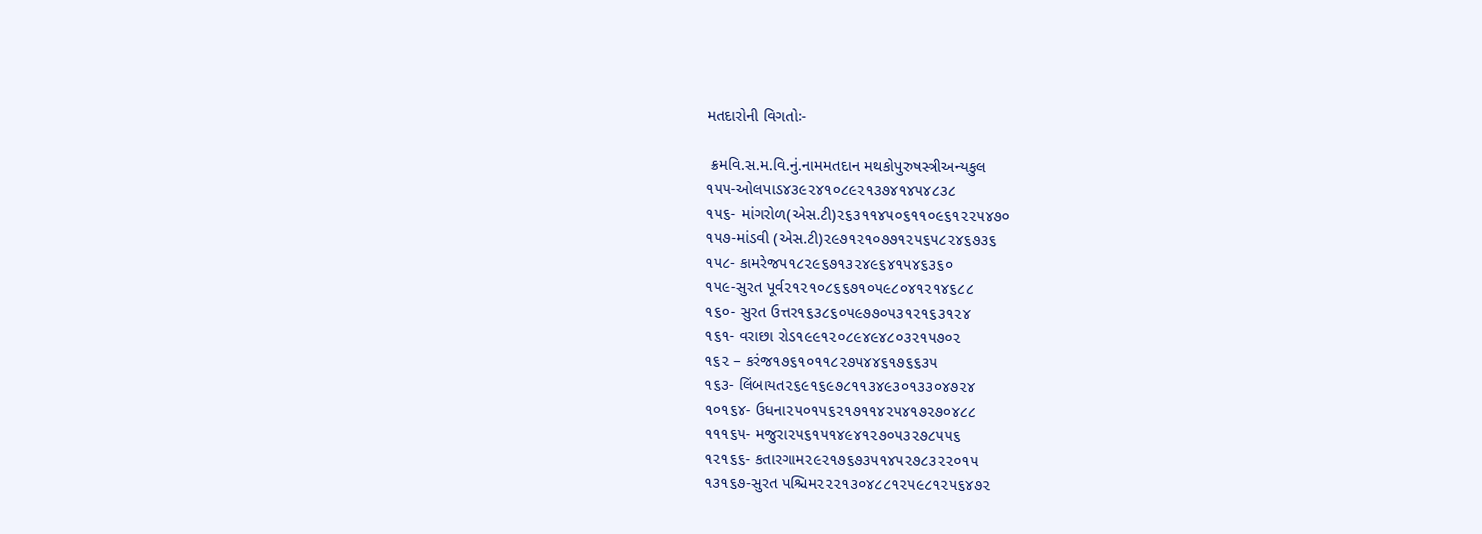મતદારોની વિગતોઃ-

 ક્રમવિ.સ.મ.વિ.નું.નામમતદાન મથકોપુરુષસ્ત્રીઅન્યકુલ
૧૫૫-ઓલપાડ૪૩૯૨૪૧૦૮૯૨૧૩૭૪૧૪૫૪૮૩૮
૧૫૬- માંગરોળ(એસ.ટી)૨૬૩૧૧૪૫૦૬૧૧૦૯૬૧૨૨૫૪૭૦
૧૫૭-માંડવી (એસ.ટી)૨૯૭૧૨૧૦૭૭૧૨૫૬૫૮૨૪૬૭૩૬
૧૫૮- કામરેજ૫૧૮૨૯૬૭૧૩૨૪૯૬૪૧૫૪૬૩૬૦
૧૫૯-સુરત પૂર્વ૨૧૨૧૦૮૬૬૭૧૦૫૯૮૦૪૧૨૧૪૬૮૮
૧૬૦- સુરત ઉત્તર૧૬૩૮૬૦૫૯૭૭૦૫૩૧૨૧૬૩૧૨૪
૧૬૧- વરાછા રોડ૧૯૯૧૨૦૮૯૪૯૪૮૦૩૨૧૫૭૦૨
૧૬૨ – કરંજ૧૭૬૧૦૧૧૮૨૭૫૪૪૬૧૭૬૬૩૫
૧૬૩- લિંબાયત૨૬૯૧૬૯૭૮૧૧૩૪૯૩૦૧૩૩૦૪૭૨૪
૧૦૧૬૪- ઉધના૨૫૦૧૫૬૨૧૭૧૧૪૨૫૪૧૭૨૭૦૪૮૮
૧૧૧૬૫- મજુરા૨૫૬૧૫૧૪૯૪૧૨૭૦૫૩૨૭૮૫૫૬
૧૨૧૬૬- કતારગામ૨૯૨૧૭૬૭૩૫૧૪૫૨૭૮૩૨૨૦૧૫
૧૩૧૬૭-સુરત પશ્ચિમ૨૨૨૧૩૦૪૮૮૧૨૫૯૮૧૨૫૬૪૭૨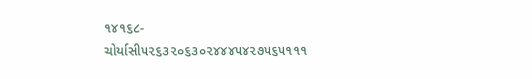૧૪૧૬૮- ચોર્યાસી૫૨૬૩૨૦૬૩૦૨૪૪૪૫૪૨૭૫૬૫૧૧૧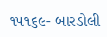૧૫૧૬૯- બારડોલી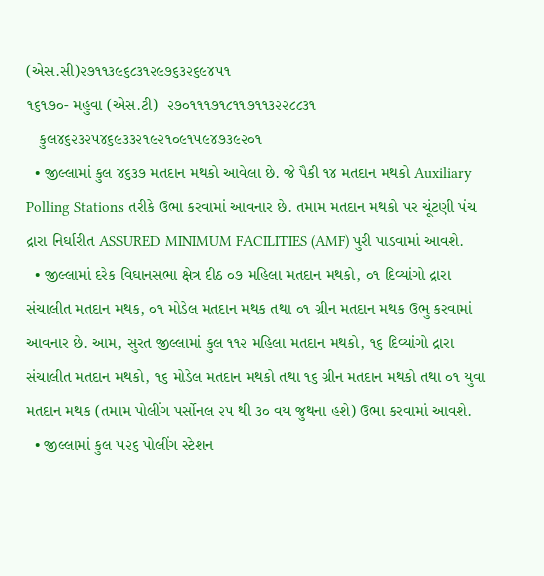(એસ.સી)૨૭૧૧૩૯૬૮૩૧૨૯૭૬૩૨૬૯૪૫૧
૧૬૧૭૦- મહુવા (એસ.ટી)  ૨૭૦૧૧૧૭૧૮૧૧૭૧૧૩૨૨૮૮૩૧
   કુલ૪૬૨૩૨૫૪૬૯૩૩૨૧૯૨૧૦૯૧૫૯૪૭૩૯૨૦૧
  • જીલ્લામાં કુલ ૪૬૩૭ મતદાન મથકો આવેલા છે. જે પૈકી ૧૪ મતદાન મથકો Auxiliary Polling Stations તરીકે ઉભા કરવામાં આવનાર છે. તમામ મતદાન મથકો પર ચૂંટણી પંચ દ્રારા નિર્ઘારીત ASSURED MINIMUM FACILITIES (AMF) પુરી પાડવામાં આવશે.
  • જીલ્લામાં દરેક વિઘાનસભા ક્ષેત્ર દીઠ ૦૭ મહિલા મતદાન મથકો, ૦૧ દિવ્યાંગો દ્રારા સંચાલીત મતદાન મથક, ૦૧ મોડેલ મતદાન મથક તથા ૦૧ ગ્રીન મતદાન મથક ઉભુ કરવામાં આવનાર છે. આમ, સુરત જીલ્લામાં કુલ ૧૧૨ મહિલા મતદાન મથકો, ૧૬ દિવ્યાંગો દ્રારા સંચાલીત મતદાન મથકો, ૧૬ મોડેલ મતદાન મથકો તથા ૧૬ ગ્રીન મતદાન મથકો તથા ૦૧ યુવા મતદાન મથક (તમામ પોલીંગ પર્સોનલ ૨૫ થી ૩૦ વય જુથના હશે) ઉભા કરવામાં આવશે.
  • જીલ્લામાં કુલ ૫૨૬ પોલીંગ સ્ટેશન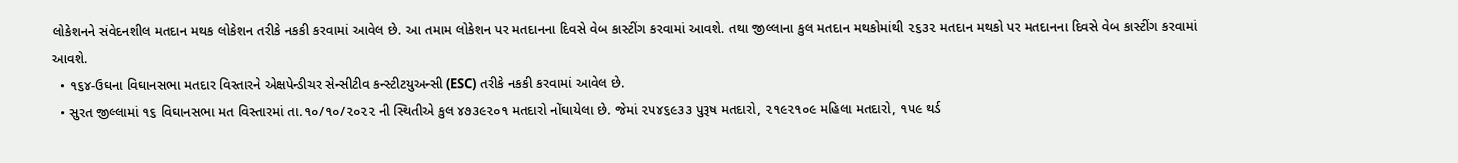લોકેશનને સંવેદનશીલ મતદાન મથક લોકેશન તરીકે નકકી કરવામાં આવેલ છે. આ તમામ લોકેશન પર મતદાનના દિવસે વેબ કાસ્ટીંગ કરવામાં આવશે. તથા જીલ્લાના કુલ મતદાન મથકોમાંથી ૨૬૩૨ મતદાન મથકો પર મતદાનના દિવસે વેબ કાસ્ટીંગ કરવામાં આવશે.
  • ૧૬૪-ઉઘના વિઘાનસભા મતદાર વિસ્તારને એક્ષપેન્ડીચર સેન્સીટીવ કન્સ્ટીટયુઅન્સી (ESC) તરીકે નકકી કરવામાં આવેલ છે.
  • સુરત જીલ્લામાં ૧૬ વિઘાનસભા મત વિસ્તારમાં તા.૧૦/૧૦/૨૦૨૨ ની સ્થિતીએ કુલ ૪૭૩૯૨૦૧ મતદારો નોંઘાયેલા છે. જેમાં ૨૫૪૬૯૩૩ પુરૂષ મતદારો, ૨૧૯૨૧૦૯ મહિલા મતદારો, ૧૫૯ થર્ડ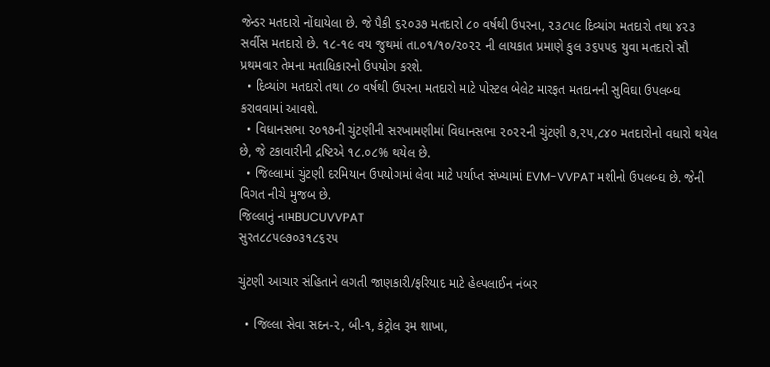જેન્ડર મતદારો નોંઘાયેલા છે. જે પૈકી ૬૨૦૩૭ મતદારો ૮૦ વર્ષથી ઉપરના, ૨૩૮૫૯ દિવ્યાંગ મતદારો તથા ૪૨૩ સર્વીસ મતદારો છે. ૧૮-૧૯ વય જુથમાં તા.૦૧/૧૦/૨૦૨૨ ની લાયકાત પ્રમાણે કુલ ૩૬૫૫૬ યુવા મતદારો સૌ પ્રથમવાર તેમના મતાધિકારનો ઉપયોગ કરશે.
  • દિવ્યાંગ મતદારો તથા ૮૦ વર્ષથી ઉપરના મતદારો માટે પોસ્ટલ બેલેટ મારફત મતદાનની સુવિઘા ઉપલબ્ઘ કરાવવામાં આવશે.
  • વિધાનસભા ૨૦૧૭ની ચુંટણીની સરખામણીમાં વિધાનસભા ૨૦૨૨ની ચુંટણી ૭,૨૫,૮૪૦ મતદારોનો વધારો થયેલ છે, જે ટકાવારીની દ્રષ્ટિએ ૧૮.૦૮% થયેલ છે.
  • જિલ્લામાં ચુંટણી દરમિયાન ઉપયોગમાં લેવા માટે પર્યાપ્ત સંખ્યામાં EVM-VVPAT મશીનો ઉપલબ્ઘ છે. જેની વિગત નીચે મુજબ છે.
જિલ્લાનું નામBUCUVVPAT
સુરત૮૮૫૯૭૦૩૧૮૬૨૫

ચુંટણી આચાર સંહિતાને લગતી જાણકારી/ફરિયાદ માટે હેલ્પલાઈન નંબર

  • જિલ્લા સેવા સદન-૨, બી-૧, કંટ્રોલ રૂમ શાખા,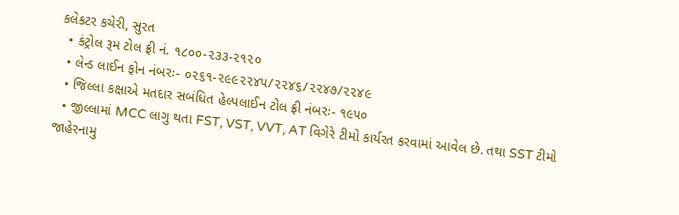કલેકટર કચેરી, સુરત
  • કંટ્રોલ રૂમ ટોલ ફ્રી નં. ૧૮૦૦-૨૩૩-૨૧૨૦
  • લેન્ડ લાઈન ફોન નંબરઃ- ૦૨૬૧-૨૯૯૨૨૪૫/૨૨૪૬/૨૨૪૭/૨૨૪૯
  • જિલ્લા કક્ષાએ મતદાર સબંધિત હેલ્પલાઈન ટોલ ફ્રી નંબરઃ- ૧૯૫૦
  • જીલ્લામાં MCC લાગુ થતા FST, VST, VVT, AT વિગેરે ટીમો કાર્યરત કરવામાં આવેલ છે. તથા SST ટીમો જાહેરનામુ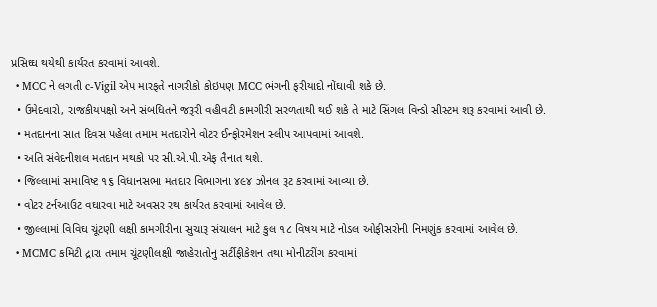પ્રસિઘ્ઘ થયેથી કાર્યરત કરવામાં આવશે.
  • MCC ને લગતી c-Vigil એપ મારફતે નાગરીકો કોઇપણ MCC ભંગની ફરીયાદો નોંઘાવી શકે છે.
  • ઉમેદવારો, રાજકીયપક્ષો અને સંબધિતને જરૂરી વહીવટી કામગીરી સરળતાથી થઈ શકે તે માટે સિંગલ વિન્ડો સીસ્ટમ શરૂ કરવામાં આવી છે.
  • મતદાનના સાત દિવસ પહેલા તમામ મતદારોને વોટર ઈન્ફોરમેશન સ્લીપ આપવામાં આવશે.
  • અતિ સંવેદનીશલ મતદાન મથકો પર સી.એ.પી.એફ તૈનાત થશે.
  • જિલ્લામાં સમાવિષ્ટ ૧૬ વિધાનસભા મતદાર વિભાગના ૪૯૪ ઝોનલ રૂટ કરવામાં આવ્યા છે.
  • વોટર ટર્નઆઉટ વઘારવા માટે અવસર રથ કાર્યરત કરવામાં આવેલ છે.
  • જીલ્લામાં વિવિઘ ચૂંટણી લક્ષી કામગીરીના સુચારૂ સંચાલન માટે કુલ ૧૮ વિષય માટે નોડલ ઓફીસરોની નિમણુંક કરવામાં આવેલ છે.
  • MCMC કમિટી દ્રારા તમામ ચૂંટણીલક્ષી જાહેરાતોનુ સર્ટીફીકેશન તથા મોનીટરીંગ કરવામાં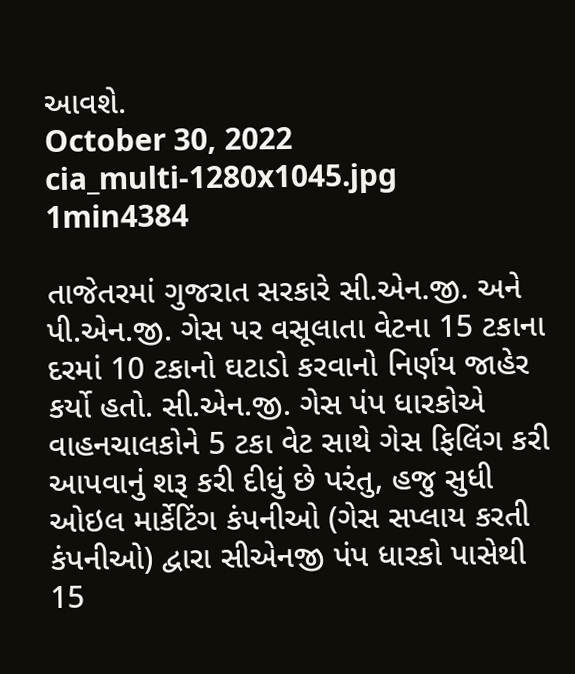આવશે.
October 30, 2022
cia_multi-1280x1045.jpg
1min4384

તાજેતરમાં ગુજરાત સરકારે સી.એન.જી. અને પી.એન.જી. ગેસ પર વસૂલાતા વેટના 15 ટકાના દરમાં 10 ટકાનો ઘટાડો કરવાનો નિર્ણય જાહેર કર્યો હતો. સી.એન.જી. ગેસ પંપ ધારકોએ વાહનચાલકોને 5 ટકા વેટ સાથે ગેસ ફિલિંગ કરી આપવાનું શરૂ કરી દીધું છે પરંતુ, હજુ સુધી ઓઇલ માર્કેટિંગ કંપનીઓ (ગેસ સપ્લાય કરતી કંપનીઓ) દ્વારા સીએનજી પંપ ધારકો પાસેથી 15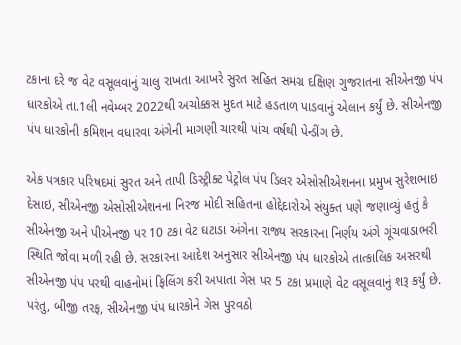ટકાના દરે જ વેટ વસૂલવાનું ચાલુ રાખતા આખરે સુરત સહિત સમગ્ર દક્ષિણ ગુજરાતના સીએનજી પંપ ધારકોએ તા.1લી નવેમ્બર 2022થી અચોક્કસ મુદત માટે હડતાળ પાડવાનું એલાન કર્યું છે. સીએનજી પંપ ધારકોની કમિશન વધારવા અંગેની માગણી ચારથી પાંચ વર્ષથી પેન્ડીંગ છે.

એક પત્રકાર પરિષદમાં સુરત અને તાપી ડિસ્ટ્રીક્ટ પેટ્રોલ પંપ ડિલર એસોસીએશનના પ્રમુખ સુરેશભાઇ દેસાઇ, સીએનજી એસોસીએશનના નિરજ મોદી સહિતના હોદ્દેદારોએ સંયુક્ત પણે જણાવ્યું હતું કે સીએનજી અને પીએનજી પર 10 ટકા વેટ ઘટાડા અંગેના રાજ્ય સરકારના નિર્ણય અંગે ગૂંચવાડાભરી સ્થિતિ જોવા મળી રહી છે. સરકારના આદેશ અનુસાર સીએનજી પંપ ધારકોએ તાત્કાલિક અસરથી સીએનજી પંપ પરથી વાહનોમાં ફિલિંગ કરી અપાતા ગેસ પર 5 ટકા પ્રમાણે વેટ વસૂલવાનું શરૂ કર્યું છે. પરંતુ, બીજી તરફ, સીએનજી પંપ ધારકોને ગેસ પુરવઠો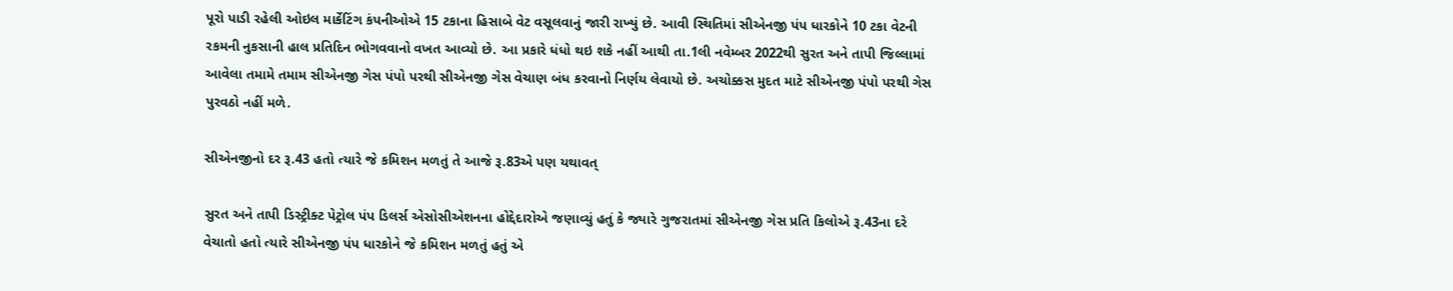પૂરો પાડી રહેલી ઓઇલ માર્કેટિંગ કંપનીઓએ 15 ટકાના હિસાબે વેટ વસૂલવાનું જારી રાખ્યું છે. આવી સ્થિતિમાં સીએનજી પંપ ધારકોને 10 ટકા વેટની રકમની નુકસાની હાલ પ્રતિદિન ભોગવવાનો વખત આવ્યો છે. આ પ્રકારે ધંધો થઇ શકે નહીં આથી તા.1લી નવેમ્બર 2022થી સુરત અને તાપી જિલ્લામાં આવેલા તમામે તમામ સીએનજી ગેસ પંપો પરથી સીએનજી ગેસ વેચાણ બંધ કરવાનો નિર્ણય લેવાયો છે. અચોક્કસ મુદત માટે સીએનજી પંપો પરથી ગેસ પુરવઠો નહીં મળે.

સીએનજીનો દર રૂ.43 હતો ત્યારે જે કમિશન મળતું તે આજે રૂ.83એ પણ યથાવત્

સુરત અને તાપી ડિસ્ટ્રીક્ટ પેટ્રોલ પંપ ડિલર્સ એસોસીએશનના હોદ્દેદારોએ જણાવ્યું હતું કે જ્યારે ગુજરાતમાં સીએનજી ગેસ પ્રતિ કિલોએ રૂ.43ના દરે વેચાતો હતો ત્યારે સીએનજી પંપ ધારકોને જે કમિશન મળતું હતું એ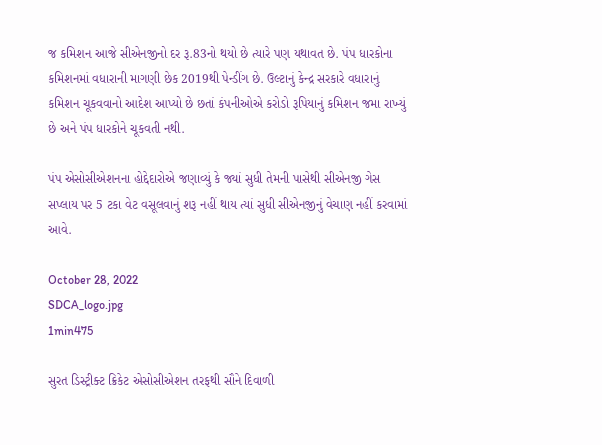જ કમિશન આજે સીએનજીનો દર રૂ.83નો થયો છે ત્યારે પણ યથાવત છે. પંપ ધારકોના કમિશનમાં વધારાની માગણી છેક 2019થી પેન્ડીંગ છે. ઉલ્ટાનું કેન્દ્ર સરકારે વધારાનું કમિશન ચૂકવવાનો આદેશ આપ્યો છે છતાં કંપનીઓએ કરોડો રૂપિયાનું કમિશન જમા રાખ્યું છે અને પંપ ધારકોને ચૂકવતી નથી.

પંપ એસોસીએશનના હોદ્દેદારોએ જણાવ્યું કે જ્યાં સુધી તેમની પાસેથી સીએનજી ગેસ સપ્લાય પર 5 ટકા વેટ વસૂલવાનું શરૂ નહીં થાય ત્યાં સુધી સીએનજીનું વેચાણ નહીં કરવામાં આવે.

October 28, 2022
SDCA_logo.jpg
1min475

સુરત ડિસ્ટ્રીક્ટ ક્રિકેટ એસોસીએશન તરફથી સૌને દિવાળી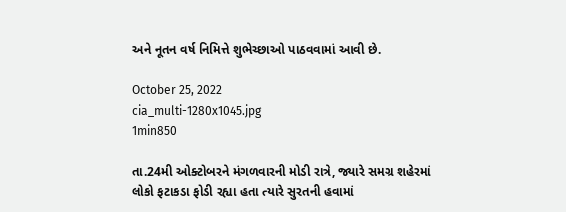અને નૂતન વર્ષ નિમિત્તે શુભેચ્છાઓ પાઠવવામાં આવી છે.

October 25, 2022
cia_multi-1280x1045.jpg
1min850

તા.24મી ઓક્ટોબરને મંગળવારની મોડી રાત્રે, જ્યારે સમગ્ર શહેરમાં લોકો ફટાકડા ફોડી રહ્યા હતા ત્યારે સુરતની હવામાં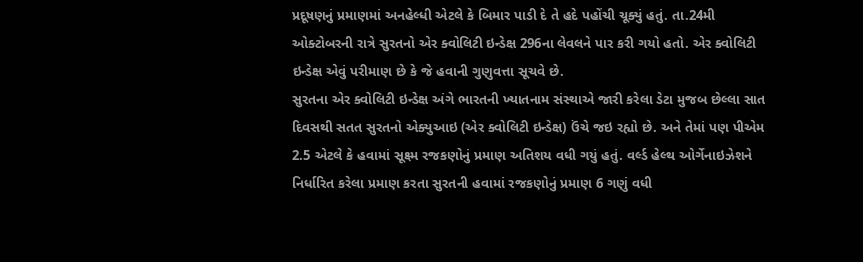પ્રદૂષણનું પ્રમાણમાં અનહેલ્ધી એટલે કે બિમાર પાડી દે તે હદે પહોંચી ચૂક્યું હતું. તા.24મી ઓક્ટોબરની રાત્રે સુરતનો એર ક્વોલિટી ઇન્ડેક્ષ 296ના લેવલને પાર કરી ગયો હતો. એર ક્વોલિટી ઇન્ડેક્ષ એવું પરીમાણ છે કે જે હવાની ગુણુવત્તા સૂચવે છે.
સુરતના એર ક્વોલિટી ઇન્ડેક્ષ અંગે ભારતની ખ્યાતનામ સંસ્થાએ જારી કરેલા ડેટા મુજબ છેલ્લા સાત દિવસથી સતત સુરતનો એક્યુઆઇ (એર ક્વોલિટી ઇન્ડેક્ષ) ઉંચે જઇ રહ્યો છે. અને તેમાં પણ પીએમ 2.5 એટલે કે હવામાં સૂક્ષ્મ રજકણોનું પ્રમાણ અતિશય વધી ગયું હતું. વર્લ્ડ હેલ્થ ઓર્ગેનાઇઝેશને નિર્ધારિત કરેલા પ્રમાણ કરતા સુરતની હવામાં રજકણોનું પ્રમાણ 6 ગણું વધી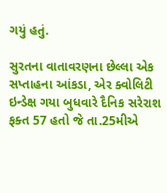ગયું હતું.

સુરતના વાતાવરણના છેલ્લા એક સપ્તાહના આંકડા, એર ક્વોલિટી ઇન્ડેક્ષ ગયા બુધવારે દૈનિક સરેરાશ ફક્ત 57 હતો જે તા.25મીએ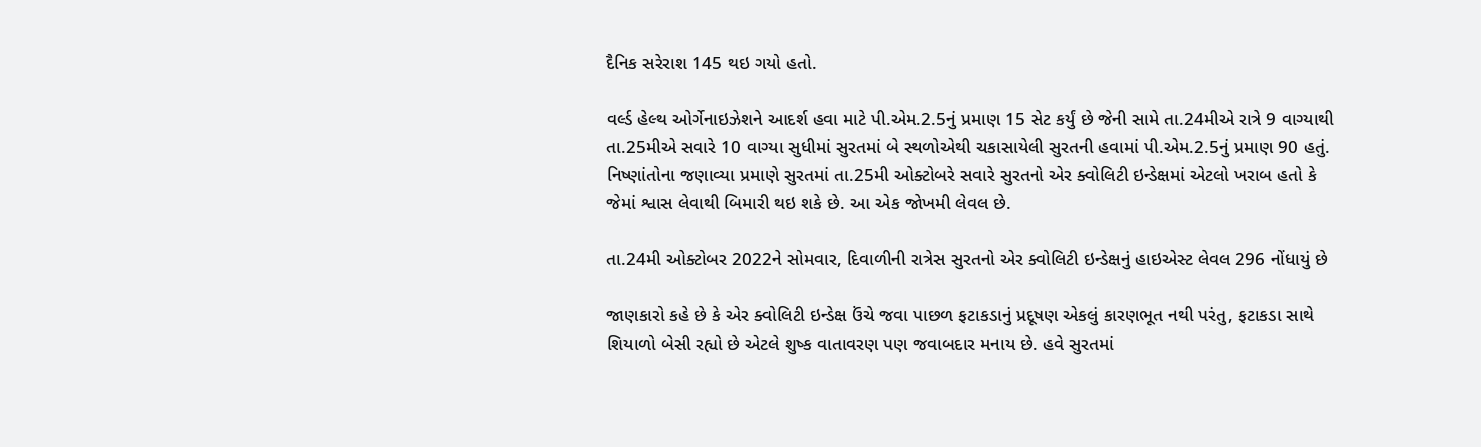દૈનિક સરેરાશ 145 થઇ ગયો હતો.

વર્લ્ડ હેલ્થ ઓર્ગેનાઇઝેશને આદર્શ હવા માટે પી.એમ.2.5નું પ્રમાણ 15 સેટ કર્યું છે જેની સામે તા.24મીએ રાત્રે 9 વાગ્યાથી તા.25મીએ સવારે 10 વાગ્યા સુધીમાં સુરતમાં બે સ્થળોએથી ચકાસાયેલી સુરતની હવામાં પી.એમ.2.5નું પ્રમાણ 90 હતું. નિષ્ણાંતોના જણાવ્યા પ્રમાણે સુરતમાં તા.25મી ઓક્ટોબરે સવારે સુરતનો એર ક્વોલિટી ઇન્ડેક્ષમાં એટલો ખરાબ હતો કે જેમાં શ્વાસ લેવાથી બિમારી થઇ શકે છે. આ એક જોખમી લેવલ છે.

તા.24મી ઓક્ટોબર 2022ને સોમવાર, દિવાળીની રાત્રેસ સુરતનો એર ક્વોલિટી ઇન્ડેક્ષનું હાઇએસ્ટ લેવલ 296 નોંધાયું છે

જાણકારો કહે છે કે એર ક્વોલિટી ઇન્ડેક્ષ ઉંચે જવા પાછળ ફટાકડાનું પ્રદૂષણ એકલું કારણભૂત નથી પરંતુ, ફટાકડા સાથે શિયાળો બેસી રહ્યો છે એટલે શુષ્ક વાતાવરણ પણ જવાબદાર મનાય છે. હવે સુરતમાં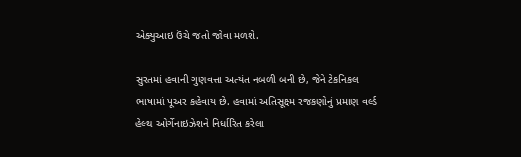એક્યુઆઇ ઉંચે જતો જોવા મળશે.

સુરતમાં હવાની ગુણવત્તા અત્યંત નબળી બની છે, જેને ટેકનિકલ ભાષામાં પૂઅર કહેવાય છે. હવામાં અતિસૂક્ષ્મ રજકણોનું પ્રમાણ વર્લ્ડ હેલ્થ ઓર્ગેનાઇઝેશને નિર્ધારિત કરેલા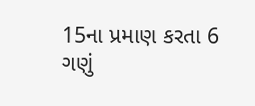15ના પ્રમાણ કરતા 6 ગણું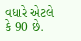વધારે એટલે કે 90 છે.